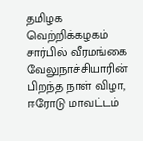தமிழக வெற்றிக்கழகம் சார்பில் வீரமங்கை வேலுநாச்சியாரின் பிறந்த நாள் விழா, ஈரோடு மாவட்டம்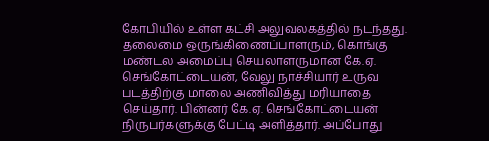கோபியில் உள்ள கட்சி அலுவலகத்தில் நடந்தது. தலைமை ஒருங்கிணைப்பாளரும், கொங்கு மண்டல அமைப்பு செயலாளருமான கே.ஏ. செங்கோட்டையன், வேலு நாச்சியார் உருவ படத்திற்கு மாலை அணிவித்து மரியாதை செய்தார். பின்னர் கே.ஏ. செங்கோட்டையன் நிருபர்களுக்கு பேட்டி அளித்தார். அப்போது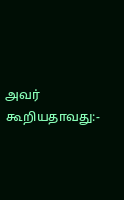அவர் கூறியதாவது:-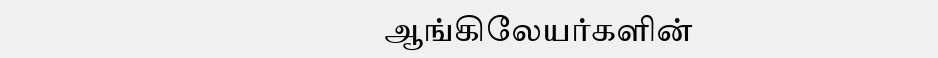ஆங்கிலேயர்களின்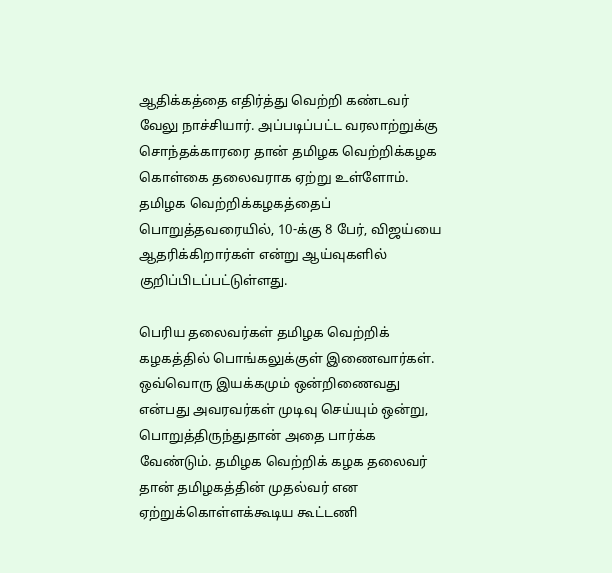ஆதிக்கத்தை எதிர்த்து வெற்றி கண்டவர் வேலு நாச்சியார். அப்படிப்பட்ட வரலாற்றுக்கு சொந்தக்காரரை தான் தமிழக வெற்றிக்கழக கொள்கை தலைவராக ஏற்று உள்ளோம். தமிழக வெற்றிக்கழகத்தைப் பொறுத்தவரையில், 10-க்கு 8 பேர், விஜய்யை ஆதரிக்கிறார்கள் என்று ஆய்வுகளில் குறிப்பிடப்பட்டுள்ளது.

பெரிய தலைவர்கள் தமிழக வெற்றிக் கழகத்தில் பொங்கலுக்குள் இணைவார்கள். ஒவ்வொரு இயக்கமும் ஒன்றிணைவது என்பது அவரவர்கள் முடிவு செய்யும் ஒன்று, பொறுத்திருந்துதான் அதை பார்க்க வேண்டும். தமிழக வெற்றிக் கழக தலைவர் தான் தமிழகத்தின் முதல்வர் என ஏற்றுக்கொள்ளக்கூடிய கூட்டணி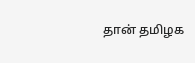தான் தமிழக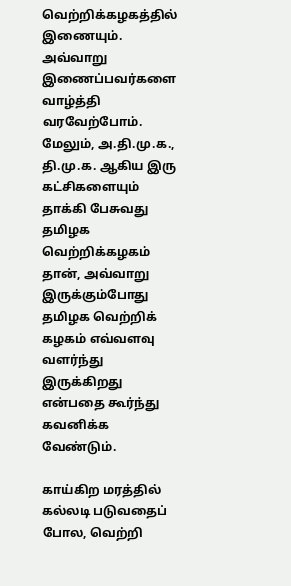வெற்றிக்கழகத்தில் இணையும். அவ்வாறு இணைப்பவர்களை வாழ்த்தி வரவேற்போம். மேலும், அ.தி.மு.க., தி.மு.க. ஆகிய இரு கட்சிகளையும் தாக்கி பேசுவது தமிழக வெற்றிக்கழகம் தான், அவ்வாறு இருக்கும்போது தமிழக வெற்றிக் கழகம் எவ்வளவு வளர்ந்து இருக்கிறது என்பதை கூர்ந்து கவனிக்க வேண்டும்.

காய்கிற மரத்தில் கல்லடி படுவதைப் போல, வெற்றி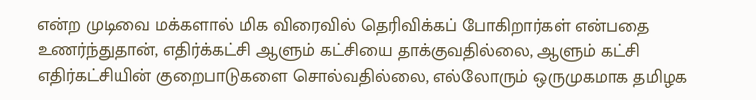என்ற முடிவை மக்களால் மிக விரைவில் தெரிவிக்கப் போகிறார்கள் என்பதை உணர்ந்துதான், எதிர்க்கட்சி ஆளும் கட்சியை தாக்குவதில்லை, ஆளும் கட்சி எதிர்கட்சியின் குறைபாடுகளை சொல்வதில்லை, எல்லோரும் ஒருமுகமாக தமிழக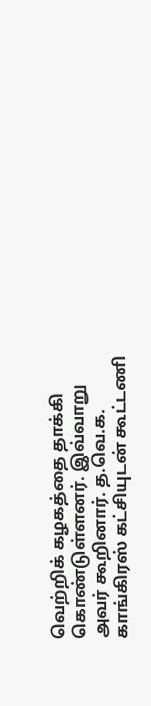வெற்றிக் கழகத்தை தாக்கி கொண்டுள்ளனர். இவ்வாறு அவர் கூறினார். த.வெ.க. காங்கிரஸ் கட்சியுடன் கூட்டணி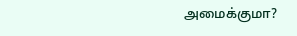அமைக்குமா?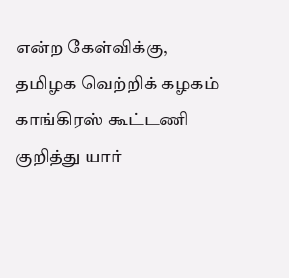என்ற கேள்விக்கு, தமிழக வெற்றிக் கழகம் காங்கிரஸ் கூட்டணி குறித்து யார்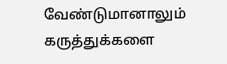வேண்டுமானாலும் கருத்துக்களை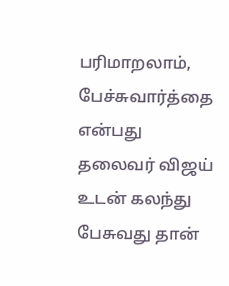பரிமாறலாம், பேச்சுவார்த்தை என்பது தலைவர் விஜய் உடன் கலந்து பேசுவது தான்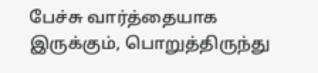பேச்சு வார்த்தையாக இருக்கும், பொறுத்திருந்து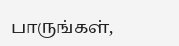பாருங்கள்,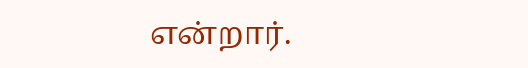என்றார்.